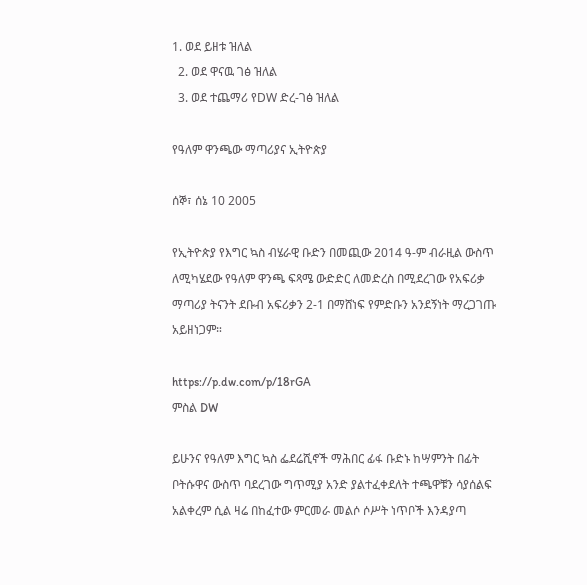1. ወደ ይዘቱ ዝለል
  2. ወደ ዋናዉ ገፅ ዝለል
  3. ወደ ተጨማሪ የDW ድረ-ገፅ ዝለል

የዓለም ዋንጫው ማጣሪያና ኢትዮጵያ

ሰኞ፣ ሰኔ 10 2005

የኢትዮጵያ የእግር ኳስ ብሄራዊ ቡድን በመጪው 2014 ዓ-ም ብራዚል ውስጥ ለሚካሄደው የዓለም ዋንጫ ፍጻሜ ውድድር ለመድረስ በሚደረገው የአፍሪቃ ማጣሪያ ትናንት ደቡብ አፍሪቃን 2-1 በማሸነፍ የምድቡን አንደኝነት ማረጋገጡ አይዘነጋም።

https://p.dw.com/p/18rGA
ምስል DW

ይሁንና የዓለም እግር ኳስ ፌደሬሺኖች ማሕበር ፊፋ ቡድኑ ከሣምንት በፊት ቦትሱዋና ውስጥ ባደረገው ግጥሚያ አንድ ያልተፈቀደለት ተጫዋቹን ሳያሰልፍ አልቀረም ሲል ዛሬ በከፈተው ምርመራ መልሶ ሶሥት ነጥቦች እንዳያጣ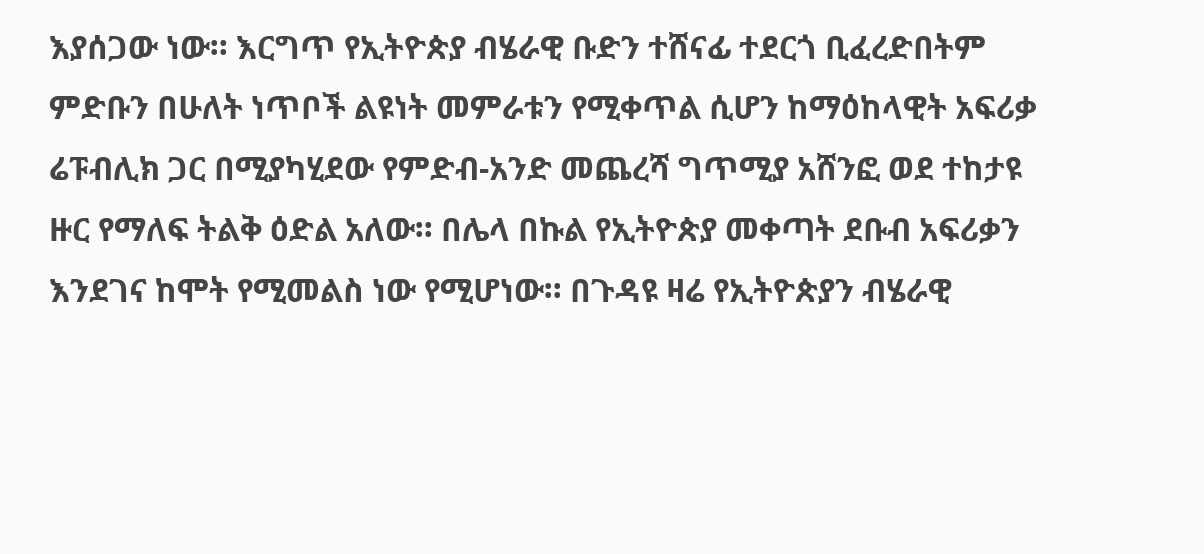እያሰጋው ነው። እርግጥ የኢትዮጵያ ብሄራዊ ቡድን ተሸናፊ ተደርጎ ቢፈረድበትም ምድቡን በሁለት ነጥቦች ልዩነት መምራቱን የሚቀጥል ሲሆን ከማዕከላዊት አፍሪቃ ሬፑብሊክ ጋር በሚያካሂደው የምድብ-አንድ መጨረሻ ግጥሚያ አሸንፎ ወደ ተከታዩ ዙር የማለፍ ትልቅ ዕድል አለው። በሌላ በኩል የኢትዮጵያ መቀጣት ደቡብ አፍሪቃን እንደገና ከሞት የሚመልስ ነው የሚሆነው። በጉዳዩ ዛሬ የኢትዮጵያን ብሄራዊ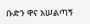ቡድን ዋና አሠልጣኝ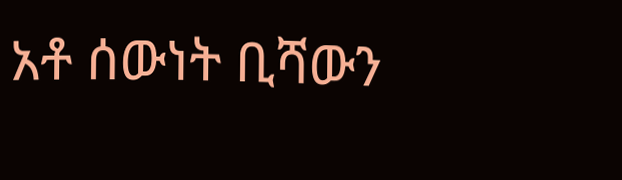አቶ ሰውነት ቢሻውን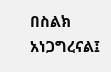በስልክ አነጋግረናል፤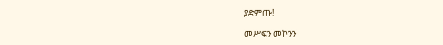ያድምጡ!

መሥፍን መኮንን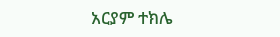አርያም ተክሌ